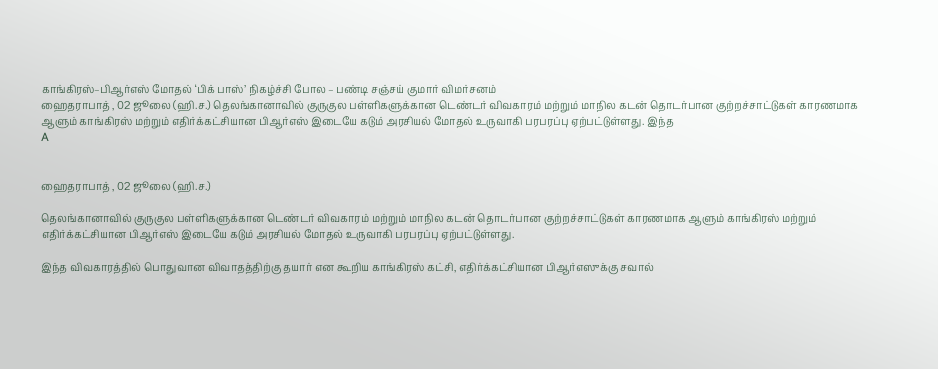காங்கிரஸ்–பிஆர்எஸ் மோதல் ‘பிக் பாஸ்’ நிகழ்ச்சி போல – பண்டி சஞ்சய் குமார் விமர்சனம்
ஹைதராபாத் , 02 ஜூலை (ஹி.ச.) தெலங்கானாவில் குருகுல பள்ளிகளுக்கான டெண்டர் விவகாரம் மற்றும் மாநில கடன் தொடர்பான குற்றச்சாட்டுகள் காரணமாக ஆளும் காங்கிரஸ் மற்றும் எதிர்க்கட்சியான பிஆர்எஸ் இடையே கடும் அரசியல் மோதல் உருவாகி பரபரப்பு ஏற்பட்டுள்ளது. இந்த
A


ஹைதராபாத் , 02 ஜூலை (ஹி.ச.)

தெலங்கானாவில் குருகுல பள்ளிகளுக்கான டெண்டர் விவகாரம் மற்றும் மாநில கடன் தொடர்பான குற்றச்சாட்டுகள் காரணமாக ஆளும் காங்கிரஸ் மற்றும் எதிர்க்கட்சியான பிஆர்எஸ் இடையே கடும் அரசியல் மோதல் உருவாகி பரபரப்பு ஏற்பட்டுள்ளது.

இந்த விவகாரத்தில் பொதுவான விவாதத்திற்கு தயார் என கூறிய காங்கிரஸ் கட்சி, எதிர்க்கட்சியான பிஆர்எஸுக்கு சவால்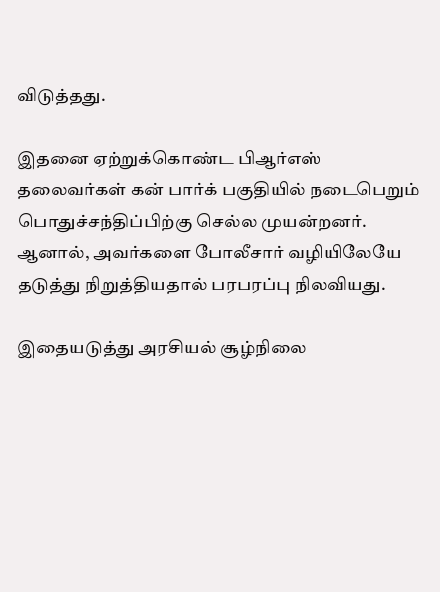விடுத்தது.

இதனை ஏற்றுக்கொண்ட பிஆர்எஸ் தலைவர்கள் கன் பார்க் பகுதியில் நடைபெறும் பொதுச்சந்திப்பிற்கு செல்ல முயன்றனர். ஆனால், அவர்களை போலீசார் வழியிலேயே தடுத்து நிறுத்தியதால் பரபரப்பு நிலவியது.

இதையடுத்து அரசியல் சூழ்நிலை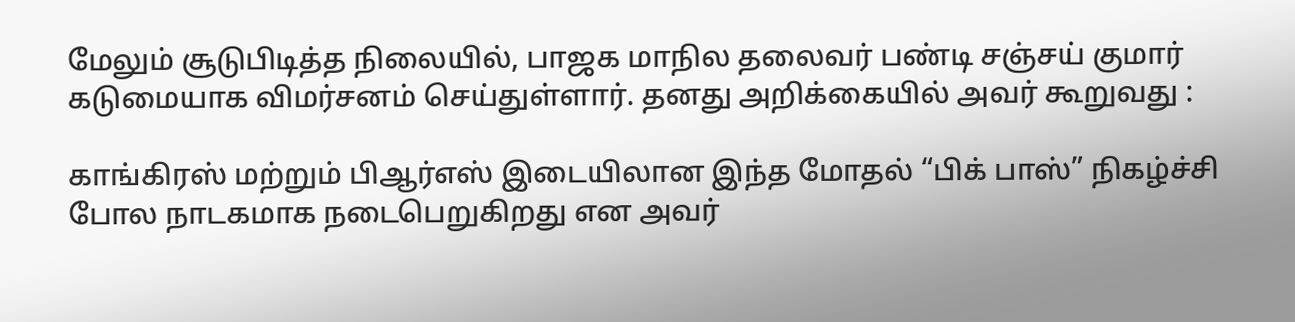மேலும் சூடுபிடித்த நிலையில், பாஜக மாநில தலைவர் பண்டி சஞ்சய் குமார் கடுமையாக விமர்சனம் செய்துள்ளார். தனது அறிக்கையில் அவர் கூறுவது :

காங்கிரஸ் மற்றும் பிஆர்எஸ் இடையிலான இந்த மோதல் “பிக் பாஸ்” நிகழ்ச்சி போல நாடகமாக நடைபெறுகிறது என அவர்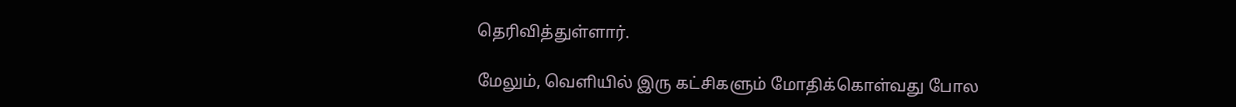தெரிவித்துள்ளார்.

மேலும், வெளியில் இரு கட்சிகளும் மோதிக்கொள்வது போல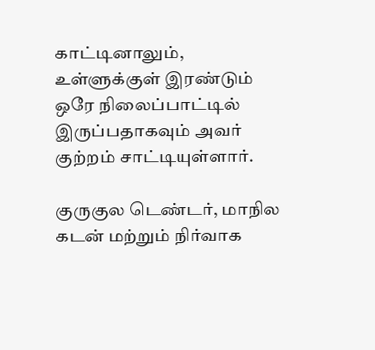காட்டினாலும், உள்ளுக்குள் இரண்டும் ஒரே நிலைப்பாட்டில் இருப்பதாகவும் அவர் குற்றம் சாட்டியுள்ளார்.

குருகுல டெண்டர், மாநில கடன் மற்றும் நிர்வாக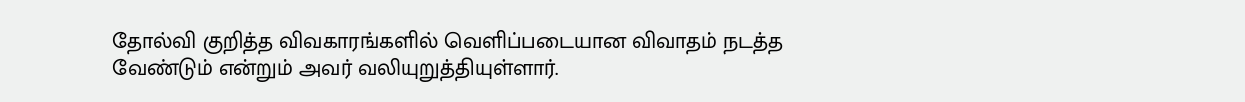தோல்வி குறித்த விவகாரங்களில் வெளிப்படையான விவாதம் நடத்த வேண்டும் என்றும் அவர் வலியுறுத்தியுள்ளார்.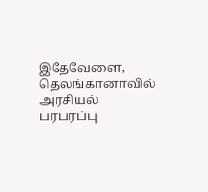இதேவேளை, தெலங்கானாவில் அரசியல் பரபரப்பு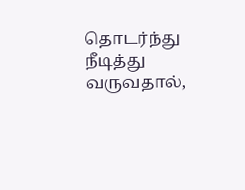தொடர்ந்து நீடித்து வருவதால்,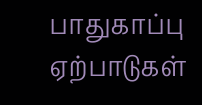பாதுகாப்பு ஏற்பாடுகள்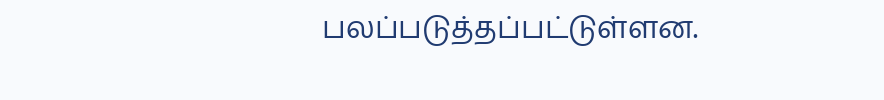பலப்படுத்தப்பட்டுள்ளன.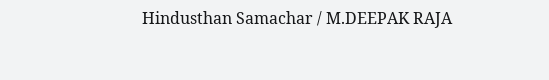Hindusthan Samachar / M.DEEPAK RAJA